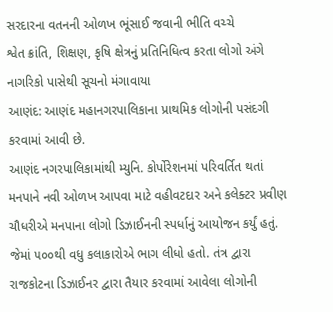સરદારના વતનની ઓળખ ભૂંસાઈ જવાની ભીતિ વચ્ચે
શ્વેત ક્રાંતિ, શિક્ષણ, કૃષિ ક્ષેત્રનું પ્રતિનિધિત્વ કરતા લોગો અંગે નાગરિકો પાસેથી સૂચનો મંગાવાયા
આણંદ: આણંદ મહાનગરપાલિકાના પ્રાથમિક લોગોની પસંદગી કરવામાં આવી છે.
આણંદ નગરપાલિકામાંથી મ્યુનિ. કોર્પોરેશનમાં પરિવર્તિત થતાં મનપાને નવી ઓળખ આપવા માટે વહીવટદાર અને કલેક્ટર પ્રવીણ ચૌધરીએ મનપાના લોગો ડિઝાઈનની સ્પર્ધાનું આયોજન કર્યું હતું. જેમાં ૫૦૦થી વધુ કલાકારોએ ભાગ લીધો હતો. તંત્ર દ્વારા રાજકોટના ડિઝાઈનર દ્વારા તૈયાર કરવામાં આવેલા લોગોની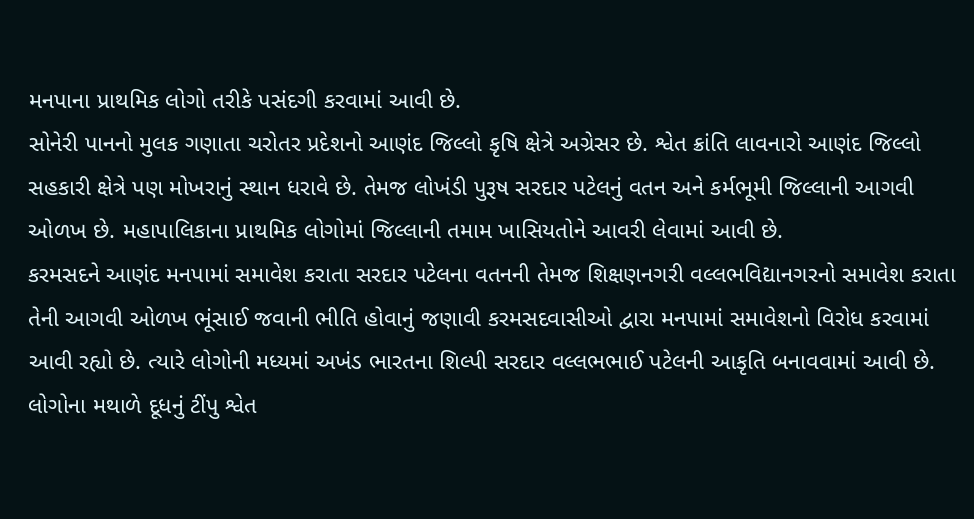મનપાના પ્રાથમિક લોગો તરીકે પસંદગી કરવામાં આવી છે.
સોનેરી પાનનો મુલક ગણાતા ચરોતર પ્રદેશનો આણંદ જિલ્લો કૃષિ ક્ષેત્રે અગ્રેસર છે. શ્વેત ક્રાંતિ લાવનારો આણંદ જિલ્લો સહકારી ક્ષેત્રે પણ મોખરાનું સ્થાન ધરાવે છે. તેમજ લોખંડી પુરૂષ સરદાર પટેલનું વતન અને કર્મભૂમી જિલ્લાની આગવી ઓળખ છે. મહાપાલિકાના પ્રાથમિક લોગોમાં જિલ્લાની તમામ ખાસિયતોને આવરી લેવામાં આવી છે.
કરમસદને આણંદ મનપામાં સમાવેશ કરાતા સરદાર પટેલના વતનની તેમજ શિક્ષણનગરી વલ્લભવિદ્યાનગરનો સમાવેશ કરાતા તેની આગવી ઓળખ ભૂંસાઈ જવાની ભીતિ હોવાનું જણાવી કરમસદવાસીઓ દ્વારા મનપામાં સમાવેશનો વિરોધ કરવામાં આવી રહ્યો છે. ત્યારે લોગોની મધ્યમાં અખંડ ભારતના શિલ્પી સરદાર વલ્લભભાઈ પટેલની આકૃતિ બનાવવામાં આવી છે. લોગોના મથાળે દૂધનું ટીંપુ શ્વેત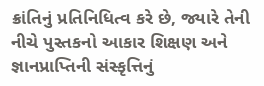ક્રાંતિનું પ્રતિનિધિત્વ કરે છે, જ્યારે તેની નીચે પુસ્તકનો આકાર શિક્ષણ અને જ્ઞાનપ્રાપ્તિની સંસ્કૃત્તિનું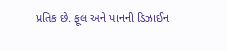પ્રતિક છે. ફૂલ અને પાનની ડિઝાઈન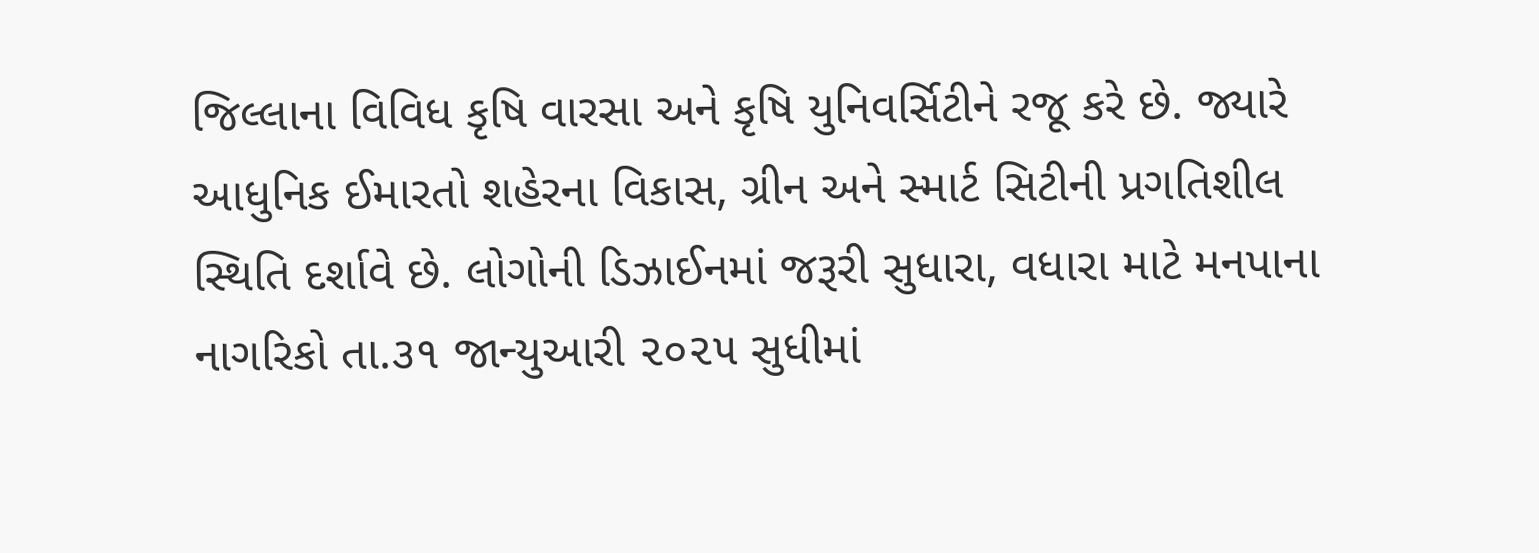જિલ્લાના વિવિધ કૃષિ વારસા અને કૃષિ યુનિવર્સિટીને રજૂ કરે છે. જ્યારે આધુનિક ઈમારતો શહેરના વિકાસ, ગ્રીન અને સ્માર્ટ સિટીની પ્રગતિશીલ સ્થિતિ દર્શાવે છે. લોગોની ડિઝાઈનમાં જરૂરી સુધારા, વધારા માટે મનપાના નાગરિકો તા.૩૧ જાન્યુઆરી ૨૦૨૫ સુધીમાં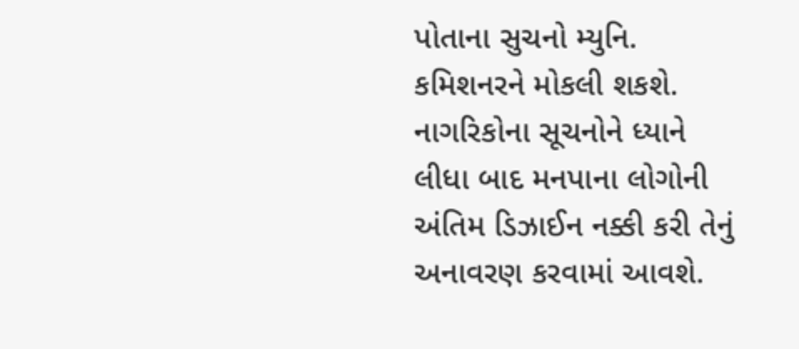પોતાના સુચનો મ્યુનિ. કમિશનરને મોકલી શકશે. નાગરિકોના સૂચનોને ધ્યાને લીધા બાદ મનપાના લોગોની અંતિમ ડિઝાઈન નક્કી કરી તેનું અનાવરણ કરવામાં આવશે.